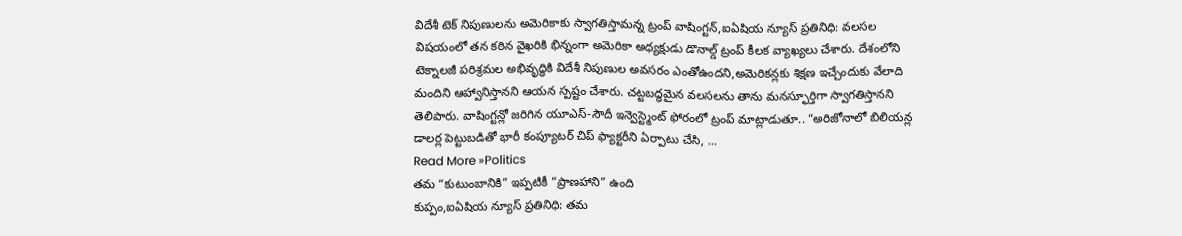విదేశీ టెక్ నిపుణులను అమెరికాకు స్వాగతిస్తామన్న ట్రంప్ వాషింగ్టన్,ఐఏషియ న్యూస్ ప్రతినిధి: వలసల విషయంలో తన కఠిన వైఖరికి భిన్నంగా అమెరికా అధ్యక్షుడు డొనాల్డ్ ట్రంప్ కీలక వ్యాఖ్యలు చేశారు. దేశంలోని టెక్నాలజీ పరిశ్రమల అభివృద్ధికి విదేశీ నిపుణుల అవసరం ఎంతోఉందని,అమెరికన్లకు శిక్షణ ఇచ్చేందుకు వేలాది మందిని ఆహ్వానిస్తానని ఆయన స్పష్టం చేశారు. చట్టబద్ధమైన వలసలను తాను మనస్ఫూర్తిగా స్వాగతిస్తానని తెలిపారు. వాషింగ్టన్లో జరిగిన యూఎస్-సౌదీ ఇన్వెస్ట్మెంట్ ఫోరంలో ట్రంప్ మాట్లాడుతూ.. “అరిజోనాలో బిలియన్ల డాలర్ల పెట్టుబడితో భారీ కంప్యూటర్ చిప్ ఫ్యాక్టరీని ఏర్పాటు చేసి, …
Read More »Politics
తమ “కుటుంబానికి” ఇప్పటికీ “ప్రాణహాని” ఉంది
కుప్పం,ఐఏషియ న్యూస్ ప్రతినిధి: తమ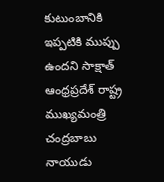కుటుంబానికి ఇప్పటికి ముప్పు ఉందని సాక్షాత్ ఆంధ్రప్రదేశ్ రాష్ట్ర ముఖ్యమంత్రి చంద్రబాబు నాయుడు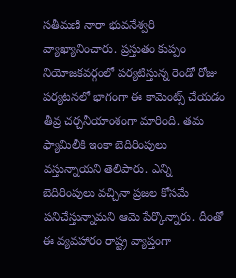సతీమణి నారా భువనేశ్వరి వ్యాఖ్యానించారు. ప్రస్తుతం కుప్పం నియోజకవర్గంలో పర్యటిస్తున్న రెండో రోజు పర్యటనలో భాగంగా ఈ కామెంట్స్ చేయడం తీవ్ర చర్చనీయాంశంగా మారింది. తమ ఫ్యామిలీకి ఇంకా బెదిరింపులు వస్తున్నాయని తెలిపారు. ఎన్ని బెదిరింపులు వచ్చినా ప్రజల కోసమే పనిచేస్తున్నామని ఆమె పేర్కొన్నారు. దీంతో ఈ వ్యవహారం రాష్ట్ర వ్యాప్తంగా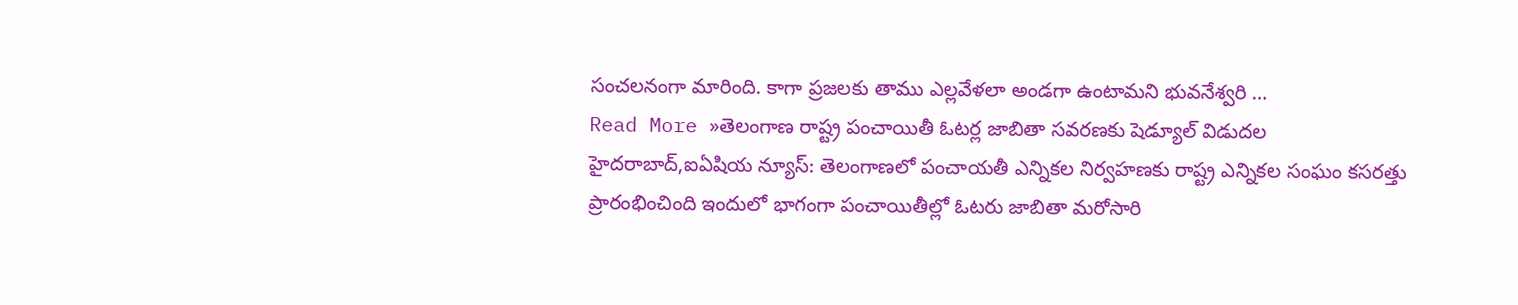సంచలనంగా మారింది. కాగా ప్రజలకు తాము ఎల్లవేళలా అండగా ఉంటామని భువనేశ్వరి …
Read More »తెలంగాణ రాష్ట్ర పంచాయితీ ఓటర్ల జాబితా సవరణకు షెడ్యూల్ విడుదల
హైదరాబాద్,ఐఏషియ న్యూస్: తెలంగాణలో పంచాయతీ ఎన్నికల నిర్వహణకు రాష్ట్ర ఎన్నికల సంఘం కసరత్తు ప్రారంభించింది ఇందులో భాగంగా పంచాయితీల్లో ఓటరు జాబితా మరోసారి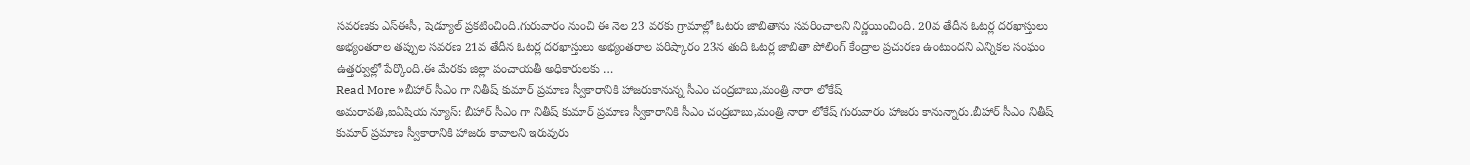సవరణకు ఎస్ఈసీ, షెడ్యూల్ ప్రకటించింది.గురువారం నుంచి ఈ నెల 23 వరకు గ్రామాల్లో ఓటరు జాబితాను సవరించాలని నిర్ణయించింది. 20వ తేదీన ఓటర్ల దరఖాస్తులు అభ్యంతరాల తప్పుల సవరణ 21వ తేదీన ఓటర్ల దరఖాస్తులు అభ్యంతరాల పరిష్కారం 23న తుది ఓటర్ల జాబితా పోలింగ్ కేంద్రాల ప్రచురణ ఉంటుందని ఎన్నికల సంఘం ఉత్తర్వుల్లో పేర్కొంది.ఈ మేరకు జిల్లా పంచాయతీ అధికారులకు …
Read More »బీహార్ సీఎం గా నితీష్ కుమార్ ప్రమాణ స్వీకారానికి హాజరుకానున్న సీఎం చంద్రబాబు,మంత్రి నారా లోకేష్
అమరావతి,ఐఏషియ న్యూస్: బీహార్ సీఎం గా నితీష్ కుమార్ ప్రమాణ స్వీకారానికి సీఎం చంద్రబాబు,మంత్రి నారా లోకేష్ గురువారం హాజరు కానున్నారు.బీహార్ సీఎం నితీష్ కుమార్ ప్రమాణ స్వీకారానికి హాజరు కావాలని ఇరువురు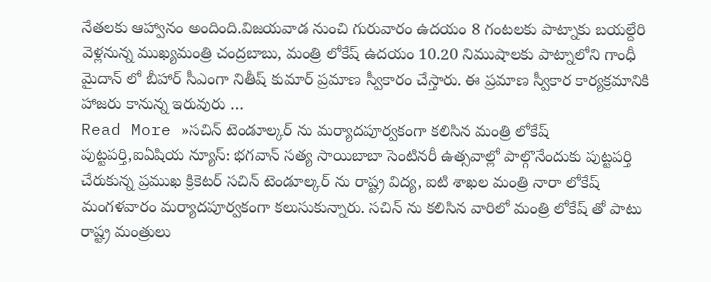నేతలకు ఆహ్వానం అందింది.విజయవాడ నుంచి గురువారం ఉదయం 8 గంటలకు పాట్నాకు బయల్దేరి వెళ్లనున్న ముఖ్యమంత్రి చంద్రబాబు, మంత్రి లోకేష్ ఉదయం 10.20 నిముషాలకు పాట్నాలోని గాంధీ మైదాన్ లో బీహార్ సీఎంగా నితీష్ కుమార్ ప్రమాణ స్వీకారం చేస్తారు. ఈ ప్రమాణ స్వీకార కార్యక్రమానికి హాజరు కానున్న ఇరువురు …
Read More »సచిన్ టెండూల్కర్ ను మర్యాదపూర్వకంగా కలిసిన మంత్రి లోకేష్
పుట్టపర్తి,ఐఏషియ న్యూస్: భగవాన్ సత్య సాయిబాబా సెంటినరీ ఉత్సవాల్లో పాల్గొనేందుకు పుట్టపర్తి చేరుకున్న ప్రముఖ క్రికెటర్ సచిన్ టెండూల్కర్ ను రాష్ట్ర విద్య, ఐటి శాఖల మంత్రి నారా లోకేష్ మంగళవారం మర్యాదపూర్వకంగా కలుసుకున్నారు. సచిన్ ను కలిసిన వారిలో మంత్రి లోకేష్ తో పాటు రాష్ట్ర మంత్రులు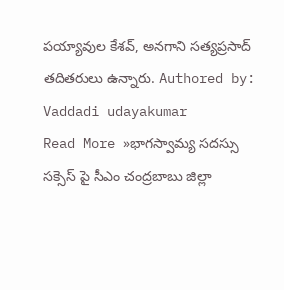పయ్యావుల కేశవ్, అనగాని సత్యప్రసాద్ తదితరులు ఉన్నారు. Authored by: Vaddadi udayakumar
Read More »భాగస్వామ్య సదస్సు సక్సెస్ పై సీఎం చంద్రబాబు జిల్లా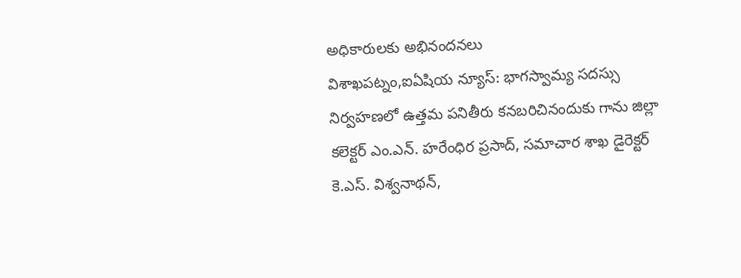అధికారులకు అభినందనలు
విశాఖపట్నం,ఐఏషియ న్యూస్: భాగస్వామ్య సదస్సు నిర్వహణలో ఉత్తమ పనితీరు కనబరిచినందుకు గాను జిల్లా కలెక్టర్ ఎం.ఎన్. హరేంధిర ప్రసాద్, సమాచార శాఖ డైరెక్టర్ కె.ఎస్. విశ్వనాథన్,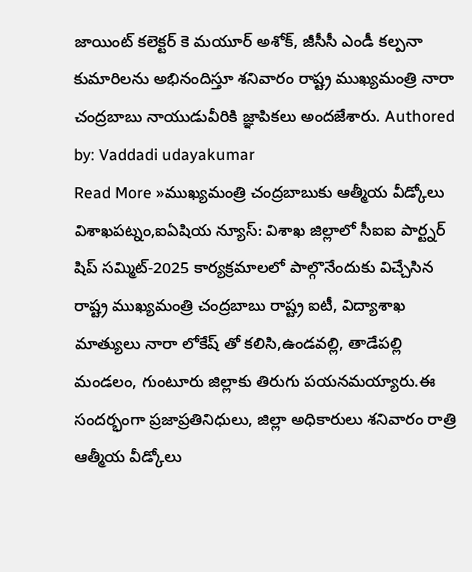జాయింట్ కలెక్టర్ కె మయూర్ అశోక్, జీసీసీ ఎండీ కల్పనా కుమారిలను అభినందిస్తూ శనివారం రాష్ట్ర ముఖ్యమంత్రి నారా చంద్రబాబు నాయుడువీరికి జ్ఞాపికలు అందజేశారు. Authored by: Vaddadi udayakumar
Read More »ముఖ్యమంత్రి చంద్రబాబుకు ఆత్మీయ వీడ్కోలు
విశాఖపట్నం,ఐఏషియ న్యూస్: విశాఖ జిల్లాలో సీఐఐ పార్ట్నర్ షిప్ సమ్మిట్-2025 కార్యక్రమాలలో పాల్గొనేందుకు విచ్చేసిన రాష్ట్ర ముఖ్యమంత్రి చంద్రబాబు రాష్ట్ర ఐటీ, విద్యాశాఖ మాత్యులు నారా లోకేష్ తో కలిసి,ఉండవల్లి, తాడేపల్లి మండలం, గుంటూరు జిల్లాకు తిరుగు పయనమయ్యారు.ఈ సందర్భంగా ప్రజాప్రతినిధులు, జిల్లా అధికారులు శనివారం రాత్రి ఆత్మీయ వీడ్కోలు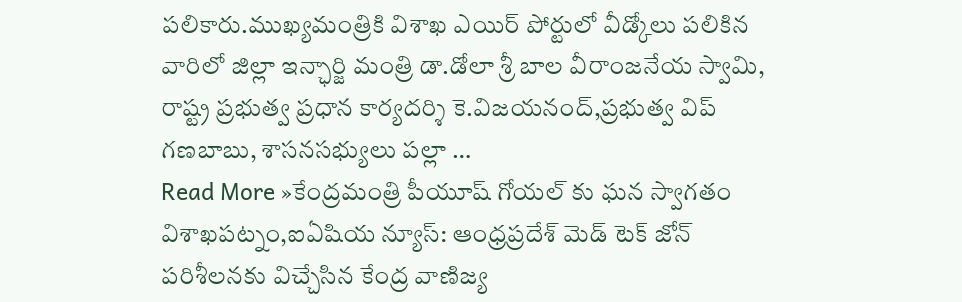పలికారు.ముఖ్యమంత్రికి విశాఖ ఎయిర్ పోర్టులో వీడ్కోలు పలికిన వారిలో జిల్లా ఇన్ఛార్జి మంత్రి డా.డోలా శ్రీ బాల వీరాంజనేయ స్వామి, రాష్ట్ర ప్రభుత్వ ప్రధాన కార్యదర్శి కె.విజయనంద్,ప్రభుత్వ విప్ గణబాబు, శాసనసభ్యులు పల్లా …
Read More »కేంద్రమంత్రి పీయూష్ గోయల్ కు ఘన స్వాగతం
విశాఖపట్నం,ఐఏషియ న్యూస్: ఆంధ్రప్రదేశ్ మెడ్ టెక్ జోన్ పరిశీలనకు విచ్చేసిన కేంద్ర వాణిజ్య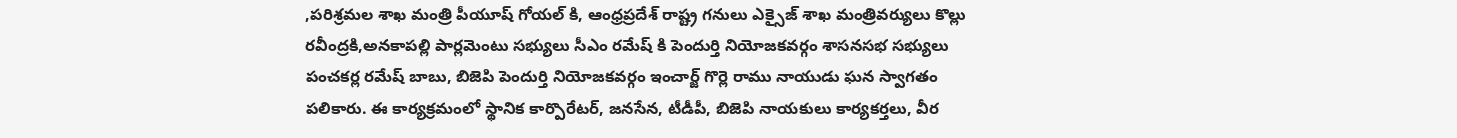,పరిశ్రమల శాఖ మంత్రి పీయూష్ గోయల్ కి, ఆంధ్రప్రదేశ్ రాష్ట్ర గనులు ఎక్సైజ్ శాఖ మంత్రివర్యులు కొల్లు రవీంద్రకి,అనకాపల్లి పార్లమెంటు సభ్యులు సీఎం రమేష్ కి పెందుర్తి నియోజకవర్గం శాసనసభ సభ్యులు పంచకర్ల రమేష్ బాబు, బిజెపి పెందుర్తి నియోజకవర్గం ఇంచార్జ్ గొర్లె రాము నాయుడు ఘన స్వాగతం పలికారు. ఈ కార్యక్రమంలో స్థానిక కార్పొరేటర్, జనసేన, టీడీపీ, బిజెపి నాయకులు కార్యకర్తలు, వీర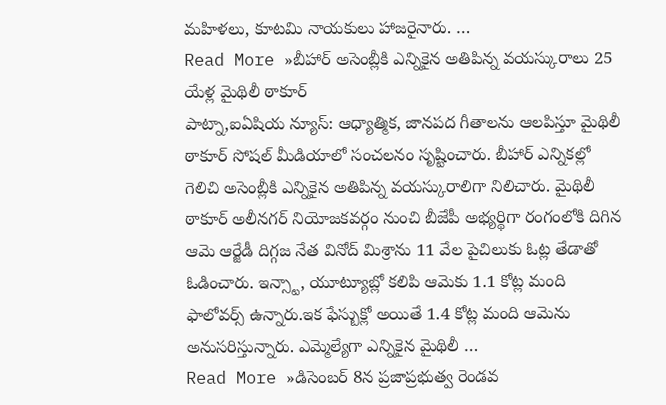మహిళలు, కూటమి నాయకులు హాజరైనారు. …
Read More »బీహార్ అసెంబ్లీకి ఎన్నికైన అతిపిన్న వయస్కురాలు 25 యేళ్ల మైథిలీ ఠాకూర్
పాట్నా,ఐఏషియ న్యూస్: ఆధ్యాత్మిక, జానపద గీతాలను ఆలపిస్తూ మైథిలీ ఠాకూర్ సోషల్ మీడియాలో సంచలనం సృష్టించారు. బీహార్ ఎన్నికల్లో గెలిచి అసెంబ్లీకి ఎన్నికైన అతిపిన్న వయస్కురాలిగా నిలిచారు. మైథిలీ ఠాకూర్ అలీనగర్ నియోజకవర్గం నుంచి బీజేపీ అభ్యర్థిగా రంగంలోకి దిగిన ఆమె ఆర్జేడీ దిగ్గజ నేత వినోద్ మిశ్రాను 11 వేల పైచిలుకు ఓట్ల తేడాతో ఓడించారు. ఇన్స్టా, యూట్యూబ్లో కలిపి ఆమెకు 1.1 కోట్ల మంది ఫాలోవర్స్ ఉన్నారు.ఇక ఫేస్బుక్లో అయితే 1.4 కోట్ల మంది ఆమెను అనుసరిస్తున్నారు. ఎమ్మెల్యేగా ఎన్నికైన మైథిలీ …
Read More »డిసెంబర్ 8న ప్రజాప్రభుత్వ రెండవ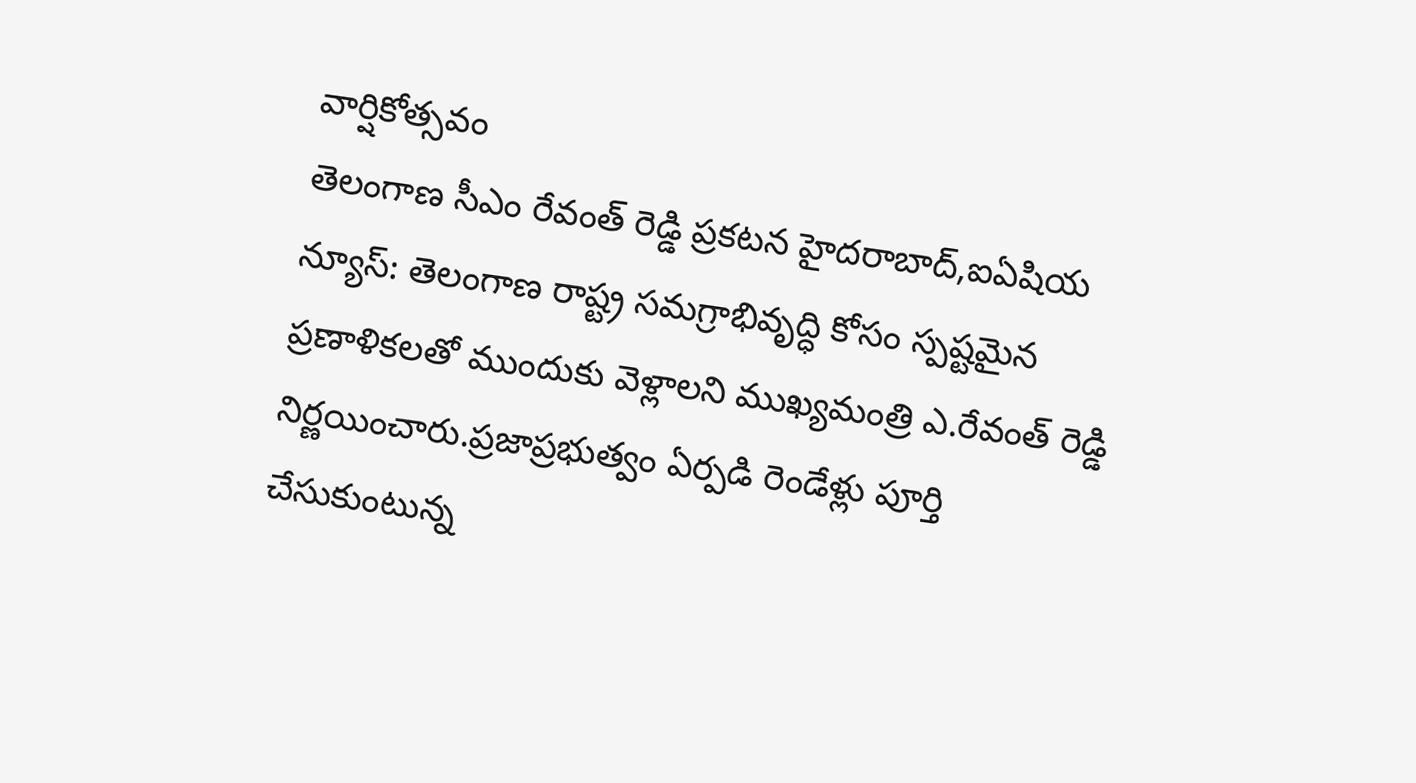వార్షికోత్సవం
తెలంగాణ సీఎం రేవంత్ రెడ్డి ప్రకటన హైదరాబాద్,ఐఏషియ న్యూస్: తెలంగాణ రాష్ట్ర సమగ్రాభివృద్ధి కోసం స్పష్టమైన ప్రణాళికలతో ముందుకు వెళ్లాలని ముఖ్యమంత్రి ఎ.రేవంత్ రెడ్డి నిర్ణయించారు.ప్రజాప్రభుత్వం ఏర్పడి రెండేళ్లు పూర్తి చేసుకుంటున్న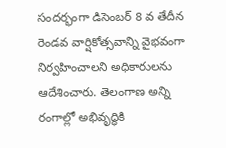సందర్భంగా డిసెంబర్ 8 వ తేదీన రెండవ వార్షికోత్సవాన్ని వైభవంగా నిర్వహించాలని అధికారులను ఆదేశించారు. తెలంగాణ అన్ని రంగాల్లో అభివృద్ధికి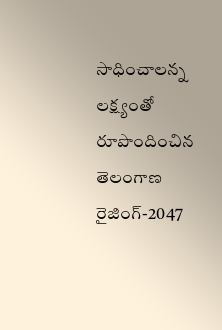సాధించాలన్న లక్ష్యంతో రూపొందించిన తెలంగాణ రైజింగ్-2047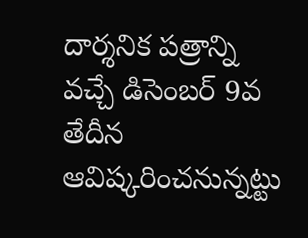దార్శనిక పత్రాన్ని వచ్చే డిసెంబర్ 9వ తేదీన ఆవిష్కరించనున్నట్టు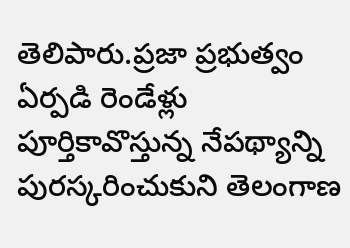తెలిపారు.ప్రజా ప్రభుత్వం ఏర్పడి రెండేళ్లు పూర్తికావొస్తున్న నేపథ్యాన్ని పురస్కరించుకుని తెలంగాణ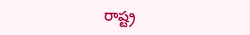రాష్ట్ర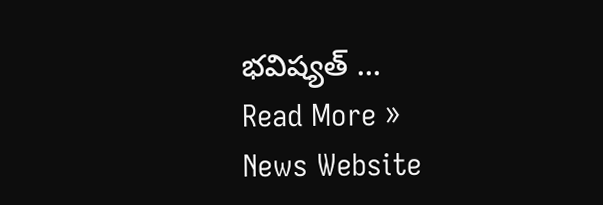భవిష్యత్ …
Read More »
News Website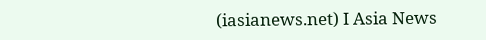(iasianews.net) I Asia News